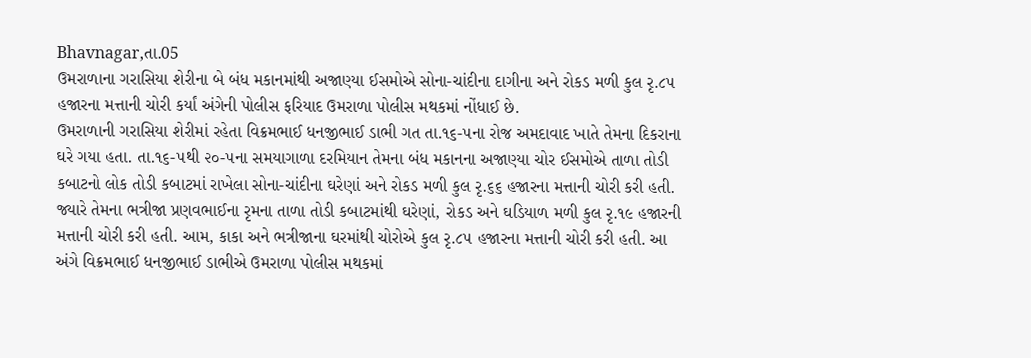Bhavnagar,તા.05
ઉમરાળાના ગરાસિયા શેરીના બે બંધ મકાનમાંથી અજાણ્યા ઈસમોએ સોના-ચાંદીના દાગીના અને રોકડ મળી કુલ રૃ.૮૫ હજારના મત્તાની ચોરી કર્યાં અંગેની પોલીસ ફરિયાદ ઉમરાળા પોલીસ મથકમાં નોંધાઈ છે.
ઉમરાળાની ગરાસિયા શેરીમાં રહેતા વિક્રમભાઈ ધનજીભાઈ ડાભી ગત તા.૧૬-૫ના રોજ અમદાવાદ ખાતે તેમના દિકરાના ઘરે ગયા હતા. તા.૧૬-૫થી ૨૦-૫ના સમયાગાળા દરમિયાન તેમના બંધ મકાનના અજાણ્યા ચોર ઈસમોએ તાળા તોડી કબાટનો લોક તોડી કબાટમાં રાખેલા સોના-ચાંદીના ઘરેણાં અને રોકડ મળી કુલ રૃ.૬૬ હજારના મત્તાની ચોરી કરી હતી. જ્યારે તેમના ભત્રીજા પ્રણવભાઈના રૃમના તાળા તોડી કબાટમાંથી ઘરેણાં, રોકડ અને ઘડિયાળ મળી કુલ રૃ.૧૯ હજારની મત્તાની ચોરી કરી હતી. આમ, કાકા અને ભત્રીજાના ઘરમાંથી ચોરોએ કુલ રૃ.૮૫ હજારના મત્તાની ચોરી કરી હતી. આ અંગે વિક્રમભાઈ ધનજીભાઈ ડાભીએ ઉમરાળા પોલીસ મથકમાં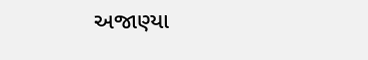અજાણ્યા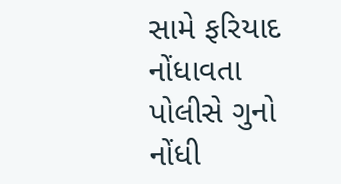સામે ફરિયાદ નોંધાવતા પોલીસે ગુનો નોંધી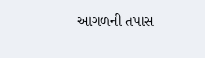આગળની તપાસ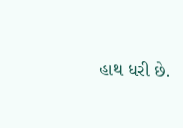હાથ ધરી છે.